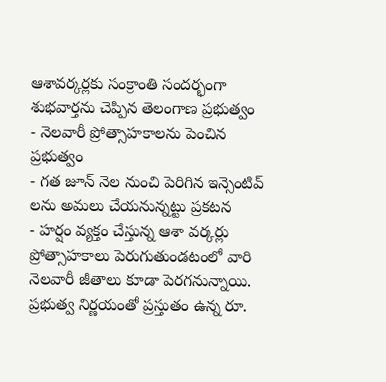ఆశావర్కర్లకు సంక్రాంతి సందర్భంగా శుభవార్తను చెప్పిన తెలంగాణ ప్రభుత్వం
- నెలవారీ ప్రోత్సాహకాలను పెంచిన ప్రభుత్వం
- గత జూన్ నెల నుంచి పెరిగిన ఇన్సెంటివ్ లను అమలు చేయనున్నట్టు ప్రకటన
- హర్షం వ్యక్తం చేస్తున్న ఆశా వర్కర్లు
ప్రోత్సాహకాలు పెరుగుతుండటంలో వారి నెలవారీ జీతాలు కూడా పెరగనున్నాయి. ప్రభుత్వ నిర్ణయంతో ప్రస్తుతం ఉన్న రూ.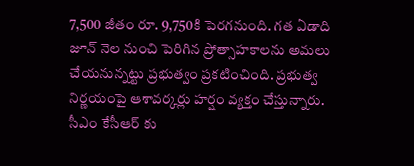7,500 జీతం రూ. 9,750కి పెరగనుంది. గత ఏడాది జూన్ నెల నుంచి పెరిగిన ప్రోత్సాహకాలను అమలు చేయనున్నట్టు ప్రభుత్వం ప్రకటించింది. ప్రభుత్వ నిర్ణయంపై ఆశావర్కర్లు హర్షం వ్యక్తం చేస్తున్నారు. సీఎం కేసీఆర్ కు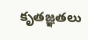కృతజ్ఞతలు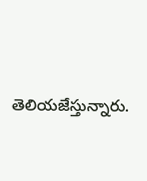తెలియజేస్తున్నారు.